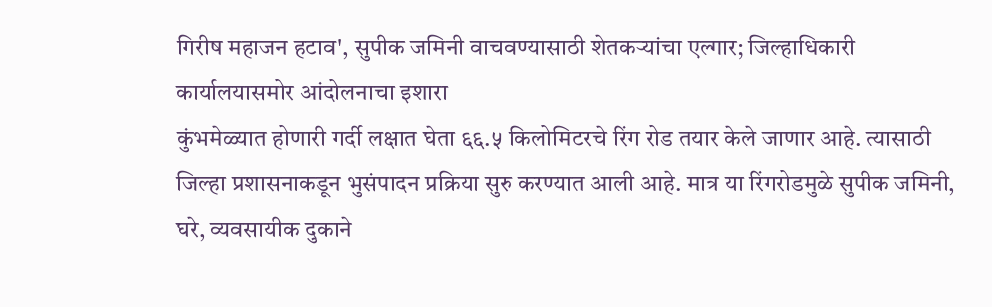गिरीष महाजन हटाव', सुपीक जमिनी वाचवण्यासाठी शेतकऱ्यांचा एल्गार; जिल्हाधिकारी कार्यालयासमोर आंदोलनाचा इशारा
कुंभमेळ्यात होणारी गर्दी लक्षात घेता ६६.५ किलोमिटरचे रिंग रोड तयार केले जाणार आहे. त्यासाठी जिल्हा प्रशासनाकडून भुसंपादन प्रक्रिया सुरु करण्यात आली आहे. मात्र या रिंगरोडमुळे सुपीक जमिनी, घरे, व्यवसायीक दुकाने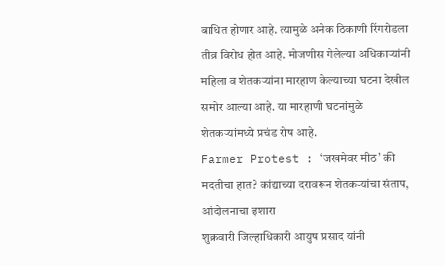बाधित होणार आहे. त्यामुळे अनेक ठिकाणी रिंगरोडला तीव्र विरोध होत आहे. मोजणीस गेलेल्या अधिकाऱ्यांनी महिला व शेतकऱ्यांना मारहाण केल्याच्या घटना देखील समोर आल्या आहे. या मारहाणी घटनांमुळे शेतकऱ्यांमध्ये प्रचंड रोष आहे.
Farmer Protest : ‘जखमेवर मीठ’ की मदतीचा हात? कांद्याच्या दरावरून शेतकऱ्यांचा संताप, आंदोलनाचा इशारा
शुक्रवारी जिल्हाधिकारी आयुष प्रसाद यांनी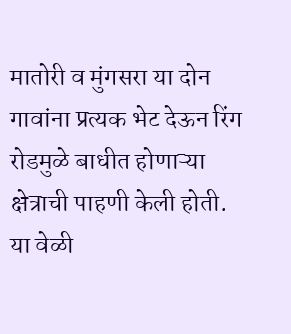मातोरी व मुंगसरा या दोन गावांना प्रत्यक भेट देऊन रिंग रोडमुळे बाधीत होणाऱ्या क्षेत्राची पाहणी केली होती. या वेळी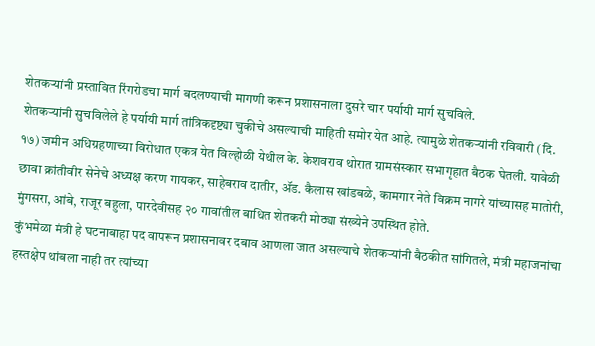शेतकऱ्यांनी प्रस्तावित रिंगरोडचा मार्ग बदलण्याची मागणी करून प्रशासनाला दुसरे चार पर्यायी मार्ग सुचविले.
शेतकऱ्यांनी सुचविलेले हे पर्यायी मार्ग तांत्रिकदृष्ट्या चुकीचे असल्याची माहिती समोर येत आहे. त्यामुळे शेतकऱ्यांनी रविवारी (दि. १७) जमीन अधिग्रहणाच्या विरोधात एकत्र येत विल्होळी येथील के. केशवराव थोरात ग्रामसंस्कार सभागृहात बैठक घेतली. यावेळी छावा क्रांतीवीर सेनेचे अध्यक्ष करण गायकर, साहेबराव दातीर, ॲड. कैलास खांडबळे, कामगार नेते विक्रम नागरे यांच्यासह मातोरी, मुंगसरा, आंबे, राजूर बहुला, पारदेवीसह २० गावांतील बाधित शेतकरी मोठ्या संख्येने उपस्थित होते.
कुंभमेळा मंत्री हे घटनाबाहा पद वापरून प्रशासनावर दबाव आणला जात असल्याचे शेतकऱ्यांनी बैठकीत सांगितले, मंत्री महाजनांचा हस्तक्षेप थांबला नाही तर त्यांच्या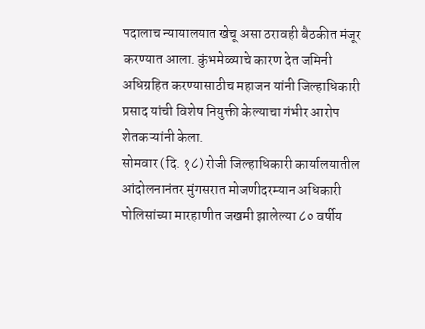पदालाच न्यायालयात खेचू असा ठरावही बैठकीत मंजूर करण्यात आला. कुंभमेळ्याचे कारण देत जमिनी अधिग्रहित करण्यासाठीच महाजन यांनी जिल्हाधिकारी प्रसाद यांची विशेष नियुक्ती केल्याचा गंभीर आरोप शेतकऱ्यांनी केला.
सोमवार (दि. १८) रोजी जिल्हाधिकारी कार्यालयातील आंदोलनानंतर मुंगसरात मोजणीदरम्यान अधिकारी पोलिसांच्या मारहाणीत जखमी झालेल्या ८० वर्षीय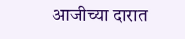आजीच्या दारात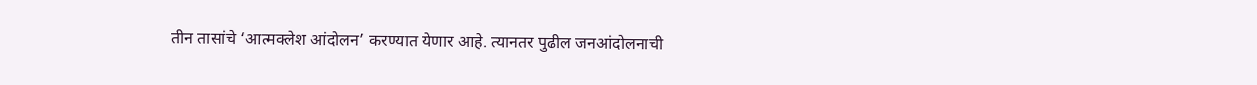तीन तासांचे ‘आत्मक्लेश आंदोलन’ करण्यात येणार आहे. त्यानतर पुढील जनआंदोलनाची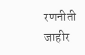रणनीती जाहीर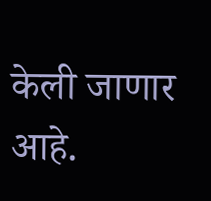केली जाणार आहे.